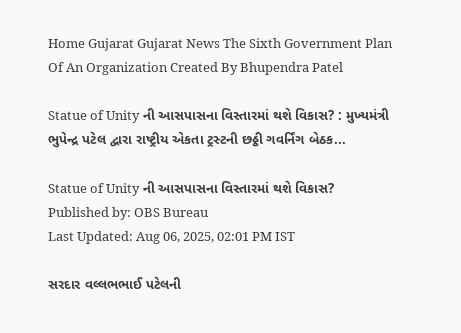Home Gujarat Gujarat News The Sixth Government Plan Of An Organization Created By Bhupendra Patel

Statue of Unity ની આસપાસના વિસ્તારમાં થશે વિકાસ? : મુખ્યમંત્રી ભુપેન્દ્ર પટેલ દ્વારા રાષ્ટ્રીય એકતા ટ્રસ્ટની છઠ્ઠી ગવર્નિંગ બેઠક...

Statue of Unity ની આસપાસના વિસ્તારમાં થશે વિકાસ?
Published by: OBS Bureau
Last Updated: Aug 06, 2025, 02:01 PM IST

સરદાર વલ્લભભાઈ પટેલની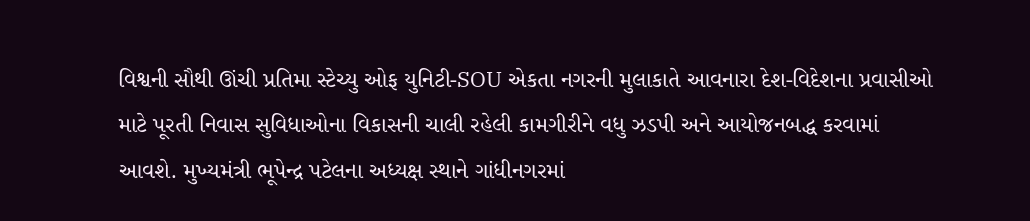વિશ્વની સૌથી ઊંચી પ્રતિમા સ્ટેચ્યુ ઓફ યુનિટી-SOU એકતા નગરની મુલાકાતે આવનારા દેશ-વિદેશના પ્રવાસીઓ માટે પૂરતી નિવાસ સુવિધાઓના વિકાસની ચાલી રહેલી કામગીરીને વધુ ઝડપી અને આયોજનબદ્ધ કરવામાં આવશે. મુખ્યમંત્રી ભૂપેન્દ્ર પટેલના અધ્યક્ષ સ્થાને ગાંધીનગરમાં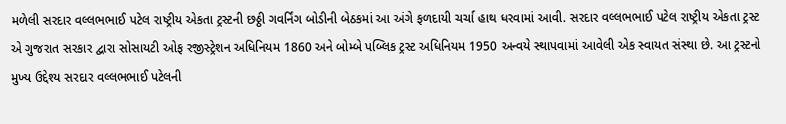મળેલી સરદાર વલ્લભભાઈ પટેલ રાષ્ટ્રીય એકતા ટ્રસ્ટની છઠ્ઠી ગવર્નિંગ બોડીની બેઠકમાં આ અંગે ફળદાયી ચર્ચા હાથ ધરવામાં આવી. સરદાર વલ્લભભાઈ પટેલ રાષ્ટ્રીય એકતા ટ્રસ્ટ એ ગુજરાત સરકાર દ્વારા સોસાયટી ઓફ રજીસ્ટ્રેશન અધિનિયમ 1860 અને બોમ્બે પબ્લિક ટ્રસ્ટ અધિનિયમ 1950 અન્વયે સ્થાપવામાં આવેલી એક સ્વાયત સંસ્થા છે. આ ટ્રસ્ટનો મુખ્ય ઉદ્દેશ્ય સરદાર વલ્લભભાઈ પટેલની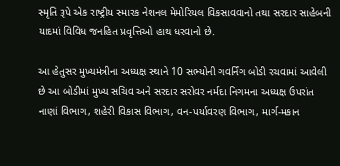સ્મૃતિ રૂપે એક રાષ્ટ્રીય સ્મારક નેશનલ મેમોરિયલ વિકસાવવાનો તથા સરદાર સાહેબની યાદમાં વિવિધ જનહિત પ્રવૃત્તિઓ હાથ ધરવાનો છે.

આ હેતુસર મુખ્યમંત્રીના અધ્યક્ષ સ્થાને 10 સભ્યોની ગવર્નિંગ બોડી રચવામાં આવેલી છે આ બોડીમાં મુખ્ય સચિવ અને સરદાર સરોવર નર્મદા નિગમના અધ્યક્ષ ઉપરાંત નાણાં વિભાગ, શહેરી વિકાસ વિભાગ, વન-પર્યાવરણ વિભાગ, માર્ગ-મકાન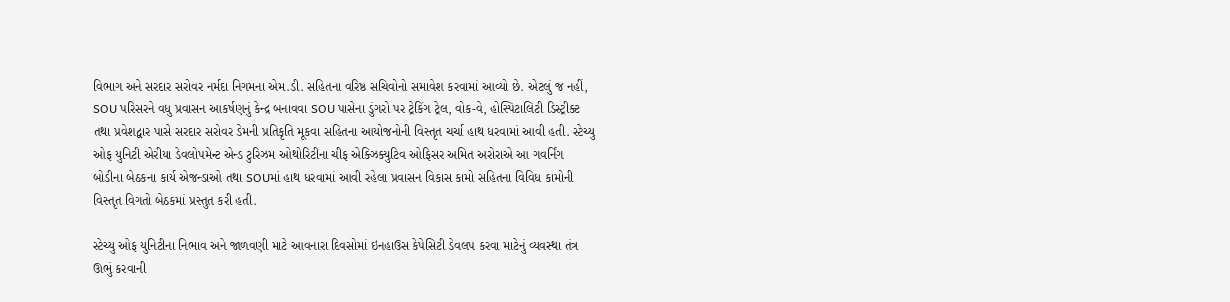વિભાગ અને સરદાર સરોવર નર્મદા નિગમના એમ.ડી. સહિતના વરિષ્ઠ સચિવોનો સમાવેશ કરવામાં આવ્યો છે. એટલું જ નહીં, SOU પરિસરને વધુ પ્રવાસન આકર્ષણનું કેન્દ્ર બનાવવા SOU પાસેના ડુંગરો પર ટ્રેકિંગ ટ્રેલ, વોક-વે, હોસ્પિટાલિટી ડિસ્ટ્રીક્ટ તથા પ્રવેશદ્વાર પાસે સરદાર સરોવર ડેમની પ્રતિકૃતિ મૂકવા સહિતના આયોજનોની વિસ્તૃત ચર્ચા હાથ ધરવામાં આવી હતી. સ્ટેચ્યુ ઓફ યુનિટી એરીયા ડેવલોપમેન્ટ એન્ડ ટુરિઝમ ઓથોરિટીના ચીફ એક્ઝિક્યુટિવ ઓફિસર અમિત અરોરાએ આ ગવર્નિંગ બોડીના બેઠકના કાર્ય એજન્ડાઓ તથા SOUમાં હાથ ધરવામાં આવી રહેલા પ્રવાસન વિકાસ કામો સહિતના વિવિધ કામોની વિસ્તૃત વિગતો બેઠકમાં પ્રસ્તુત કરી હતી.

સ્ટેચ્યુ ઓફ યુનિટીના નિભાવ અને જાળવણી માટે આવનારા દિવસોમાં ઇનહાઉસ કેપેસિટી ડેવલપ કરવા માટેનું વ્યવસ્થા તંત્ર ઊભું કરવાની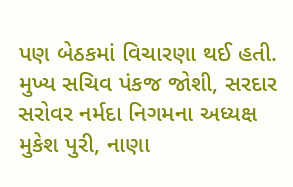પણ બેઠકમાં વિચારણા થઈ હતી. મુખ્ય સચિવ પંકજ જોશી, સરદાર સરોવર નર્મદા નિગમના અધ્યક્ષ મુકેશ પુરી, નાણા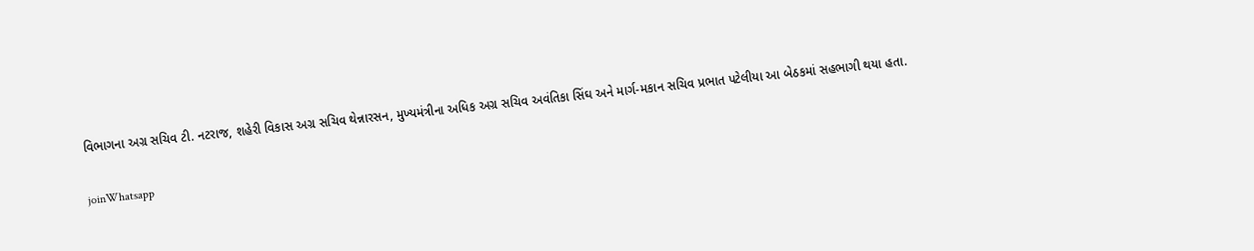વિભાગના અગ્ર સચિવ ટી. નટરાજ, શહેરી વિકાસ અગ્ર સચિવ થેન્નારસન, મુખ્યમંત્રીના અધિક અગ્ર સચિવ અવંતિકા સિંઘ અને માર્ગ-મકાન સચિવ પ્રભાત પટેલીયા આ બેઠકમાં સહભાગી થયા હતા.

joinWhatsapp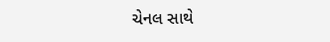ચેનલ સાથે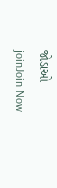જોડાઓ
joinJoin Now